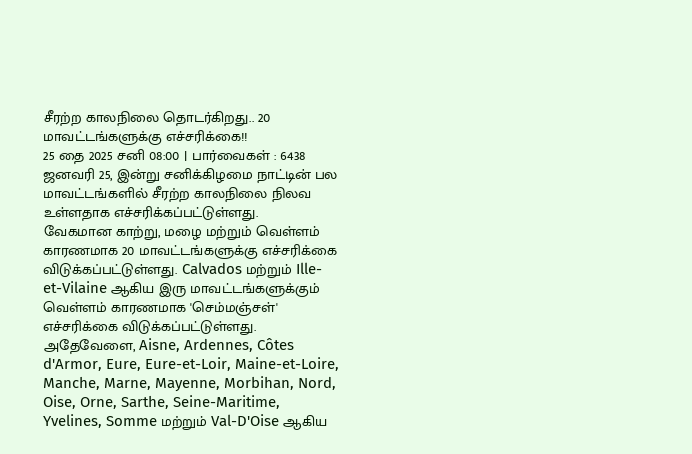சீரற்ற காலநிலை தொடர்கிறது.. 20 மாவட்டங்களுக்கு எச்சரிக்கை!!
25 தை 2025 சனி 08:00 | பார்வைகள் : 6438
ஜனவரி 25, இன்று சனிக்கிழமை நாட்டின் பல மாவட்டங்களில் சீரற்ற காலநிலை நிலவ உள்ளதாக எச்சரிக்கப்பட்டுள்ளது.
வேகமான காற்று, மழை மற்றும் வெள்ளம் காரணமாக 20 மாவட்டங்களுக்கு எச்சரிக்கை விடுக்கப்பட்டுள்ளது. Calvados மற்றும் Ille-et-Vilaine ஆகிய இரு மாவட்டங்களுக்கும் வெள்ளம் காரணமாக 'செம்மஞ்சள்' எச்சரிக்கை விடுக்கப்பட்டுள்ளது.
அதேவேளை, Aisne, Ardennes, Côtes d'Armor, Eure, Eure-et-Loir, Maine-et-Loire, Manche, Marne, Mayenne, Morbihan, Nord, Oise, Orne, Sarthe, Seine-Maritime, Yvelines, Somme மற்றும் Val-D'Oise ஆகிய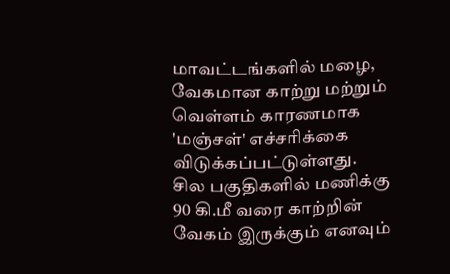மாவட்டங்களில் மழை, வேகமான காற்று மற்றும் வெள்ளம் காரணமாக 'மஞ்சள்' எச்சரிக்கை விடுக்கப்பட்டுள்ளது.
சில பகுதிகளில் மணிக்கு 90 கி.மீ வரை காற்றின் வேகம் இருக்கும் எனவும்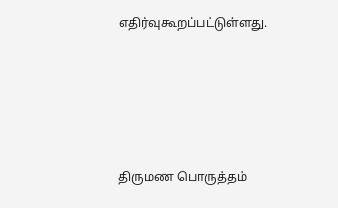எதிர்வுகூறப்பட்டுள்ளது.






திருமண பொருத்தம்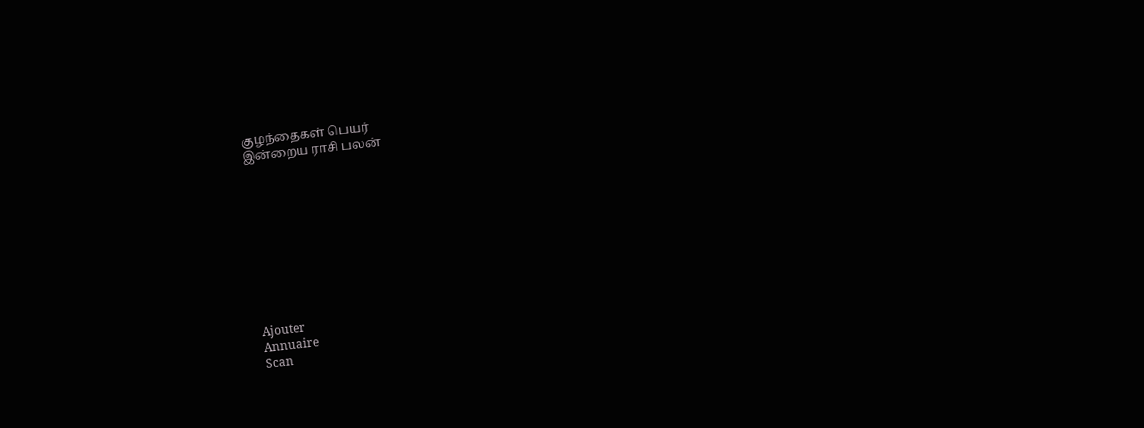குழந்தைகள் பெயர்
இன்றைய ராசி பலன்










Ajouter
Annuaire
Scan